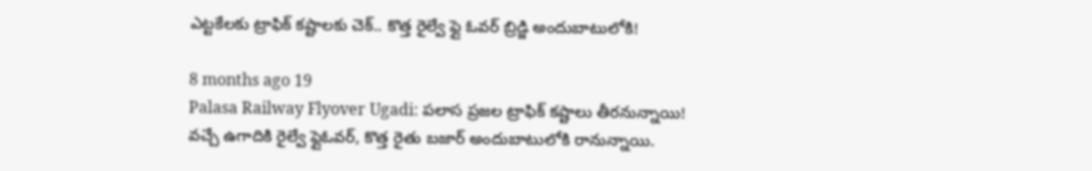ఎట్టకేలకు ట్రాఫిక్ కష్టాలకు చెక్.. కొత్త రైల్వే ఫ్లై ఓవర్ బ్రిడ్జి అందుబాటులోకి!

8 months ago 19
Palasa Railway Flyover Ugadi: పలాస ప్రజల ట్రాఫిక్ కష్టాలు తీరనున్నాయి! వచ్చే ఉగాదికి రైల్వే ఫ్లైఓవర్, కొత్త రైతు బజార్ అందుబాటులోకి రానున్నాయి.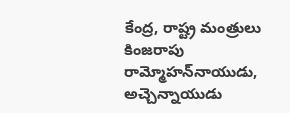కేంద్ర, రాష్ట్ర మంత్రులు కింజరాపు రామ్మోహన్‌నాయుడు, అచ్చెన్నాయుడు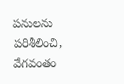పనులను పరిశీలించి, వేగవంతం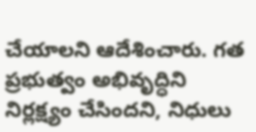చేయాలని ఆదేశించారు. గత ప్రభుత్వం అభివృద్ధిని నిర్లక్ష్యం చేసిందని, నిధులు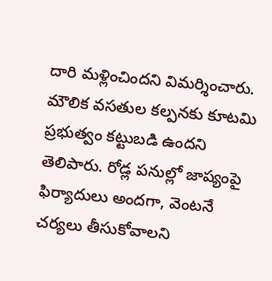దారి మళ్లించిందని విమర్శించారు. మౌలిక వసతుల కల్పనకు కూటమి ప్రభుత్వం కట్టుబడి ఉందని తెలిపారు. రోడ్ల పనుల్లో జాప్యంపై ఫిర్యాదులు అందగా, వెంటనే చర్యలు తీసుకోవాలని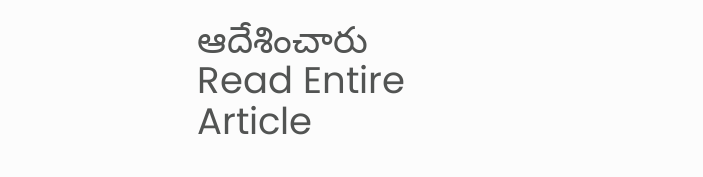ఆదేశించారు
Read Entire Article